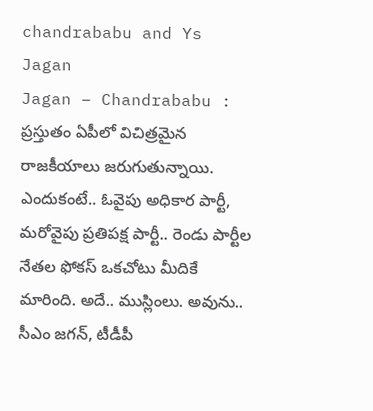chandrababu and Ys Jagan
Jagan – Chandrababu : ప్రస్తుతం ఏపీలో విచిత్రమైన రాజకీయాలు జరుగుతున్నాయి. ఎందుకంటే.. ఓవైపు అధికార పార్టీ, మరోవైపు ప్రతిపక్ష పార్టీ.. రెండు పార్టీల నేతల ఫోకస్ ఒకచోటు మీదికే మారింది. అదే.. ముస్లింలు. అవును.. సీఎం జగన్, టీడీపీ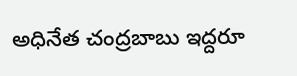అధినేత చంద్రబాబు ఇద్దరూ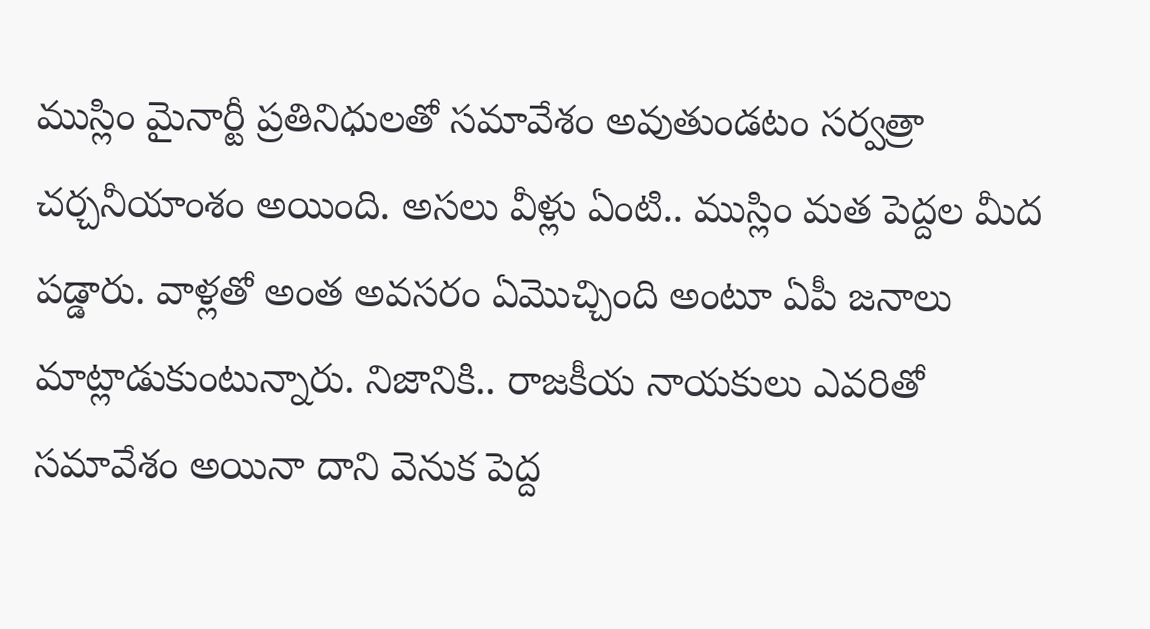ముస్లిం మైనార్టీ ప్రతినిధులతో సమావేశం అవుతుండటం సర్వత్రా చర్చనీయాంశం అయింది. అసలు వీళ్లు ఏంటి.. ముస్లిం మత పెద్దల మీద పడ్డారు. వాళ్లతో అంత అవసరం ఏమొచ్చింది అంటూ ఏపీ జనాలు మాట్లాడుకుంటున్నారు. నిజానికి.. రాజకీయ నాయకులు ఎవరితో సమావేశం అయినా దాని వెనుక పెద్ద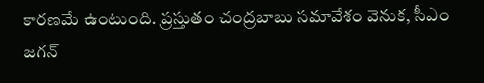కారణమే ఉంటుంది. ప్రస్తుతం చంద్రబాబు సమావేశం వెనుక, సీఎం జగన్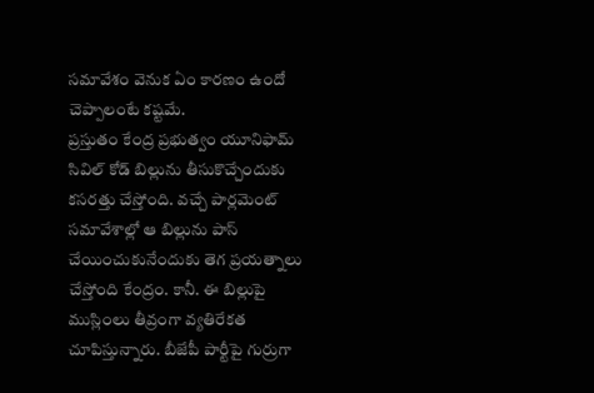సమావేశం వెనుక ఏం కారణం ఉందో చెప్పాలంటే కష్టమే.
ప్రస్తుతం కేంద్ర ప్రభుత్వం యూనిఫామ్ సివిల్ కోడ్ బిల్లును తీసుకొచ్చేందుకు కసరత్తు చేస్తోంది. వచ్చే పార్లమెంట్ సమావేశాల్లో ఆ బిల్లును పాస్ చేయించుకునేందుకు తెగ ప్రయత్నాలు చేస్తోంది కేంద్రం. కానీ. ఈ బిల్లుపై ముస్లింలు తీవ్రంగా వ్యతిరేకత చూపిస్తున్నారు. బీజేపీ పార్టీపై గుర్రుగా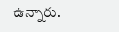ఉన్నారు.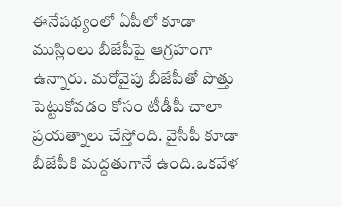ఈనేపథ్యంలో ఏపీలో కూడా ముస్లింలు బీజేపీపై ఆగ్రహంగా ఉన్నారు. మరోవైపు బీజేపీతో పొత్తు పెట్టుకోవడం కోసం టీడీపీ చాలా ప్రయత్నాలు చేస్తోంది. వైసీపీ కూడా బీజేపీకి మద్దతుగానే ఉంది.ఒకవేళ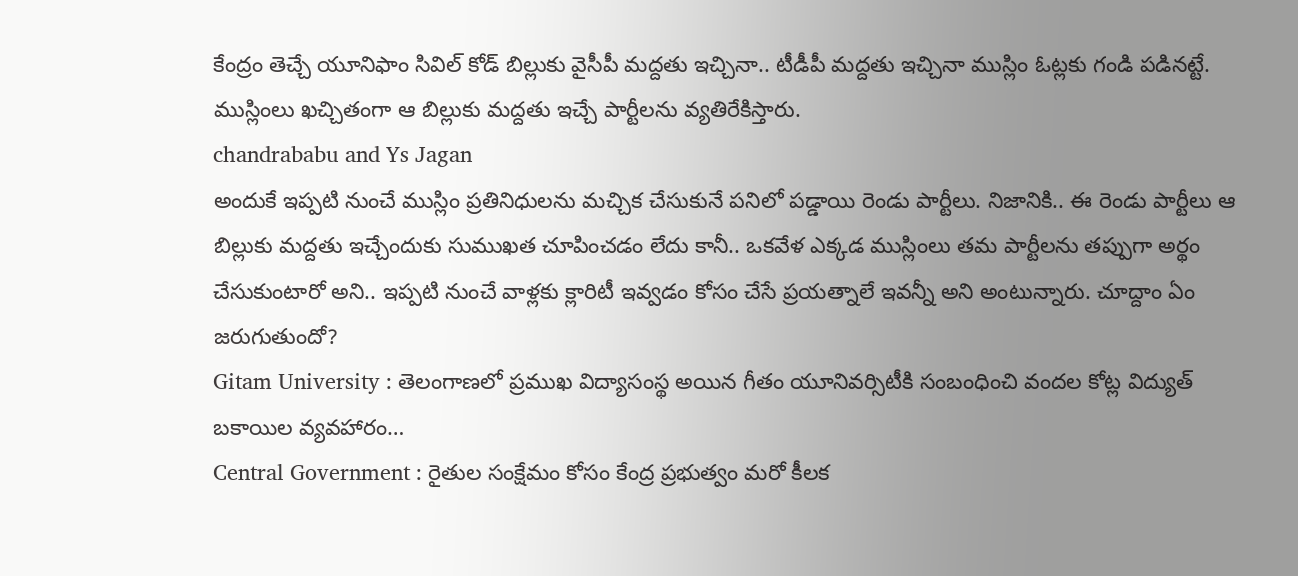కేంద్రం తెచ్చే యూనిఫాం సివిల్ కోడ్ బిల్లుకు వైసీపీ మద్దతు ఇచ్చినా.. టీడీపీ మద్దతు ఇచ్చినా ముస్లిం ఓట్లకు గండి పడినట్టే. ముస్లింలు ఖచ్చితంగా ఆ బిల్లుకు మద్దతు ఇచ్చే పార్టీలను వ్యతిరేకిస్తారు.
chandrababu and Ys Jagan
అందుకే ఇప్పటి నుంచే ముస్లిం ప్రతినిధులను మచ్చిక చేసుకునే పనిలో పడ్డాయి రెండు పార్టీలు. నిజానికి.. ఈ రెండు పార్టీలు ఆ బిల్లుకు మద్దతు ఇచ్చేందుకు సుముఖత చూపించడం లేదు కానీ.. ఒకవేళ ఎక్కడ ముస్లింలు తమ పార్టీలను తప్పుగా అర్థం చేసుకుంటారో అని.. ఇప్పటి నుంచే వాళ్లకు క్లారిటీ ఇవ్వడం కోసం చేసే ప్రయత్నాలే ఇవన్నీ అని అంటున్నారు. చూద్దాం ఏం జరుగుతుందో?
Gitam University : తెలంగాణలో ప్రముఖ విద్యాసంస్థ అయిన గీతం యూనివర్సిటీకి సంబంధించి వందల కోట్ల విద్యుత్ బకాయిల వ్యవహారం…
Central Government : రైతుల సంక్షేమం కోసం కేంద్ర ప్రభుత్వం మరో కీలక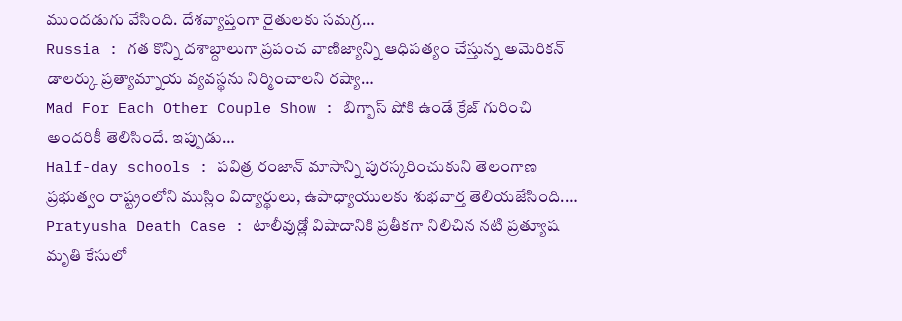ముందడుగు వేసింది. దేశవ్యాప్తంగా రైతులకు సమగ్ర…
Russia : గత కొన్ని దశాబ్దాలుగా ప్రపంచ వాణిజ్యాన్ని ఆధిపత్యం చేస్తున్న అమెరికన్ డాలర్కు ప్రత్యామ్నాయ వ్యవస్థను నిర్మించాలని రష్యా…
Mad For Each Other Couple Show : బిగ్బాస్ షోకి ఉండే క్రేజ్ గురించి అందరికీ తెలిసిందే. ఇప్పుడు…
Half-day schools : పవిత్ర రంజాన్ మాసాన్ని పురస్కరించుకుని తెలంగాణ ప్రభుత్వం రాష్ట్రంలోని ముస్లిం విద్యార్థులు, ఉపాధ్యాయులకు శుభవార్త తెలియజేసింది.…
Pratyusha Death Case : టాలీవుడ్లో విషాదానికి ప్రతీకగా నిలిచిన నటి ప్రత్యూష మృతి కేసులో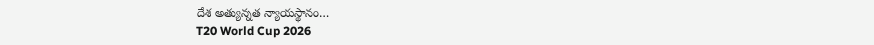దేశ అత్యున్నత న్యాయస్థానం…
T20 World Cup 2026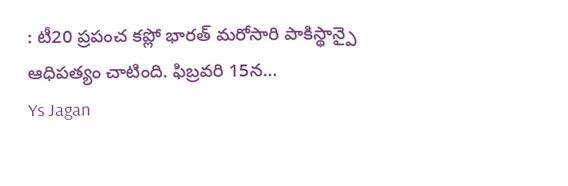: టీ20 ప్రపంచ కప్లో భారత్ మరోసారి పాకిస్థాన్పై ఆధిపత్యం చాటింది. ఫిబ్రవరి 15న…
Ys Jagan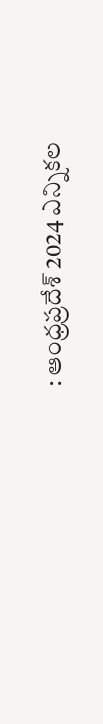: ఆంధ్రప్రదేశ్ 2024 ఎన్నికల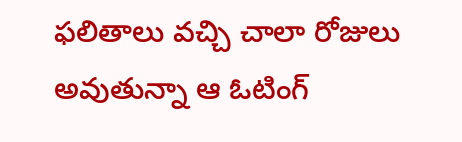ఫలితాలు వచ్చి చాలా రోజులు అవుతున్నా ఆ ఓటింగ్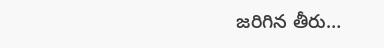జరిగిన తీరు…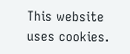This website uses cookies.